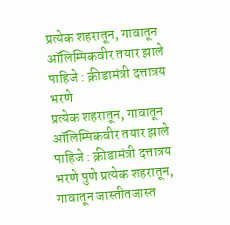प्रत्येक शहरातून, गावातून ऑलिम्पिकवीर तयार झाले पाहिजे : क्रीडामंत्री दत्तात्रय भरणे
प्रत्येक शहरातून, गावातून ऑलिम्पिकवीर तयार झाले पाहिजे : क्रीडामंत्री दत्तात्रय भरणे पुणे प्रत्येक शहरातून, गावातून जास्तीतजास्त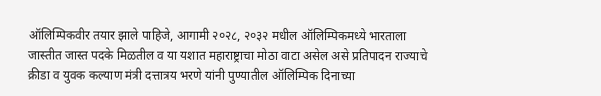ऑलिम्पिकवीर तयार झाले पाहिजे, आगामी २०२८, २०३२ मधील ऑलिम्पिकमध्ये भारताला जास्तीत जास्त पदके मिळतील व या यशात महाराष्ट्राचा मोठा वाटा असेल असे प्रतिपादन राज्याचे क्रीडा व युवक कल्याण मंत्री दत्तात्रय भरणे यांनी पुण्यातील ऑलिम्पिक दिनाच्या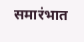समारंभात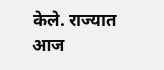केले. राज्यात आज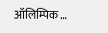ऑलिम्पिक …